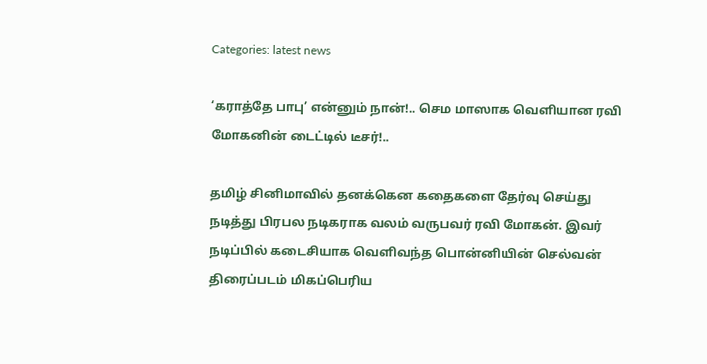Categories: latest news

‘கராத்தே பாபு’ என்னும் நான்!.. செம மாஸாக வெளியான ரவி மோகனின் டைட்டில் டீசர்!..

தமிழ் சினிமாவில் தனக்கென கதைகளை தேர்வு செய்து நடித்து பிரபல நடிகராக வலம் வருபவர் ரவி மோகன். இவர் நடிப்பில் கடைசியாக வெளிவந்த பொன்னியின் செல்வன் திரைப்படம் மிகப்பெரிய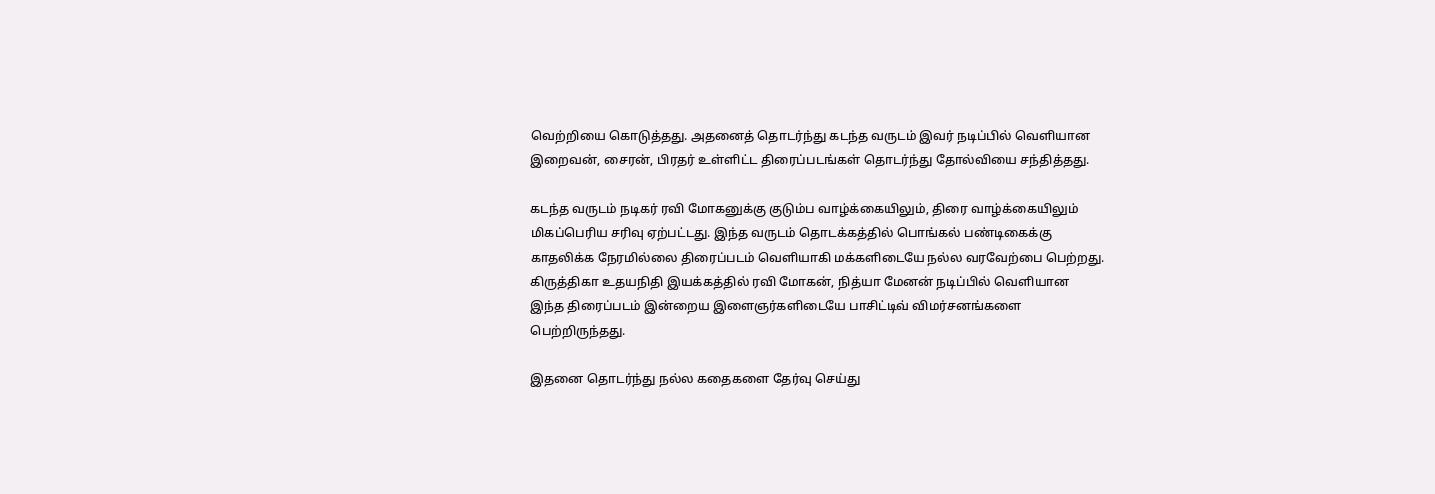வெற்றியை கொடுத்தது. அதனைத் தொடர்ந்து கடந்த வருடம் இவர் நடிப்பில் வெளியான இறைவன், சைரன், பிரதர் உள்ளிட்ட திரைப்படங்கள் தொடர்ந்து தோல்வியை சந்தித்தது.

கடந்த வருடம் நடிகர் ரவி மோகனுக்கு குடும்ப வாழ்க்கையிலும், திரை வாழ்க்கையிலும் மிகப்பெரிய சரிவு ஏற்பட்டது. இந்த வருடம் தொடக்கத்தில் பொங்கல் பண்டிகைக்கு காதலிக்க நேரமில்லை திரைப்படம் வெளியாகி மக்களிடையே நல்ல வரவேற்பை பெற்றது. கிருத்திகா உதயநிதி இயக்கத்தில் ரவி மோகன், நித்யா மேனன் நடிப்பில் வெளியான இந்த திரைப்படம் இன்றைய இளைஞர்களிடையே பாசிட்டிவ் விமர்சனங்களை பெற்றிருந்தது.

இதனை தொடர்ந்து நல்ல கதைகளை தேர்வு செய்து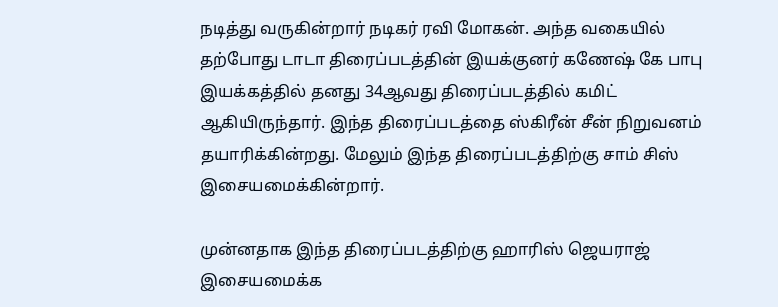நடித்து வருகின்றார் நடிகர் ரவி மோகன். அந்த வகையில் தற்போது டாடா திரைப்படத்தின் இயக்குனர் கணேஷ் கே பாபு இயக்கத்தில் தனது 34ஆவது திரைப்படத்தில் கமிட் ஆகியிருந்தார். இந்த திரைப்படத்தை ஸ்கிரீன் சீன் நிறுவனம் தயாரிக்கின்றது. மேலும் இந்த திரைப்படத்திற்கு சாம் சிஸ் இசையமைக்கின்றார்.

முன்னதாக இந்த திரைப்படத்திற்கு ஹாரிஸ் ஜெயராஜ் இசையமைக்க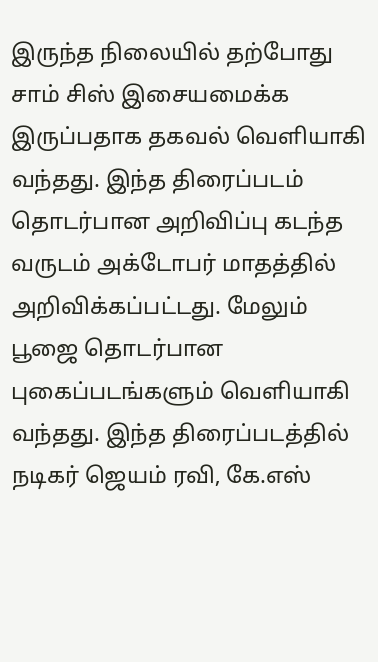இருந்த நிலையில் தற்போது சாம் சிஸ் இசையமைக்க இருப்பதாக தகவல் வெளியாகி வந்தது. இந்த திரைப்படம் தொடர்பான அறிவிப்பு கடந்த வருடம் அக்டோபர் மாதத்தில் அறிவிக்கப்பட்டது. மேலும் பூஜை தொடர்பான புகைப்படங்களும் வெளியாகி வந்தது. இந்த திரைப்படத்தில் நடிகர் ஜெயம் ரவி, கே.எஸ்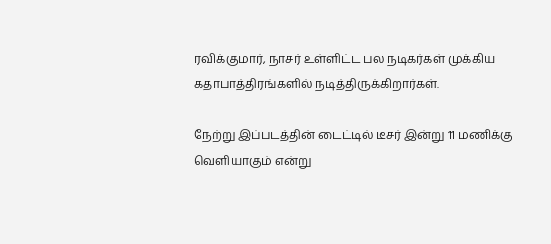ரவிக்குமார், நாசர் உள்ளிட்ட பல நடிகர்கள் முக்கிய கதாபாத்திரங்களில் நடித்திருக்கிறார்கள்.

நேற்று இப்படத்தின் டைட்டில் டீசர் இன்று 11 மணிக்கு வெளியாகும் என்று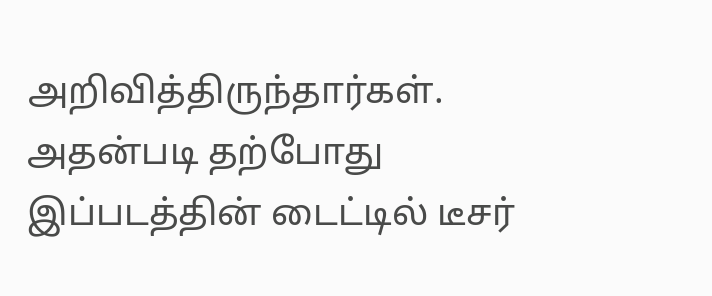அறிவித்திருந்தார்கள். அதன்படி தற்போது இப்படத்தின் டைட்டில் டீசர்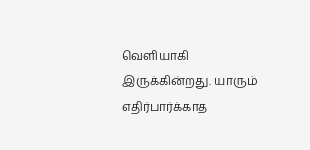வெளியாகி இருக்கின்றது. யாரும் எதிர்பார்க்காத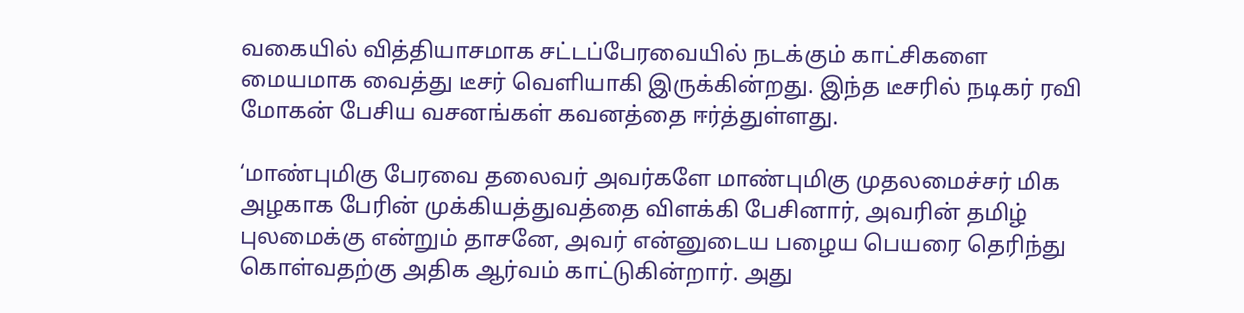வகையில் வித்தியாசமாக சட்டப்பேரவையில் நடக்கும் காட்சிகளை மையமாக வைத்து டீசர் வெளியாகி இருக்கின்றது. இந்த டீசரில் நடிகர் ரவி மோகன் பேசிய வசனங்கள் கவனத்தை ஈர்த்துள்ளது.

‘மாண்புமிகு பேரவை தலைவர் அவர்களே மாண்புமிகு முதலமைச்சர் மிக அழகாக பேரின் முக்கியத்துவத்தை விளக்கி பேசினார், அவரின் தமிழ் புலமைக்கு என்றும் தாசனே, அவர் என்னுடைய பழைய பெயரை தெரிந்து கொள்வதற்கு அதிக ஆர்வம் காட்டுகின்றார். அது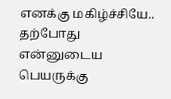எனக்கு மகிழ்ச்சியே.. தற்போது என்னுடைய பெயருக்கு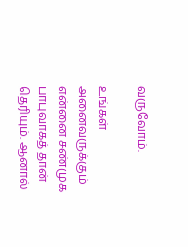வருவோம்.

உங்கள் அனைவருக்கும் என்னை சண்முக பாபுவாகத் தான் தெரியும். ஆனால்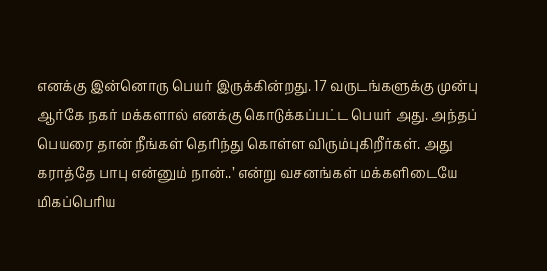எனக்கு இன்னொரு பெயர் இருக்கின்றது. 17 வருடங்களுக்கு முன்பு ஆர்கே நகர் மக்களால் எனக்கு கொடுக்கப்பட்ட பெயர் அது. அந்தப் பெயரை தான் நீங்கள் தெரிந்து கொள்ள விரும்புகிறீர்கள். அது கராத்தே பாபு என்னும் நான்..’ என்று வசனங்கள் மக்களிடையே மிகப்பெரிய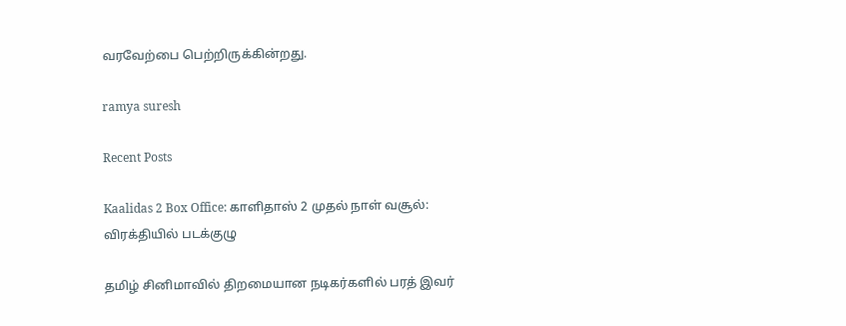வரவேற்பை பெற்றிருக்கின்றது.

ramya suresh

Recent Posts

Kaalidas 2 Box Office: காளிதாஸ் 2 முதல் நாள் வசூல்: விரக்தியில் படக்குழு

தமிழ் சினிமாவில் திறமையான நடிகர்களில் பரத் இவர்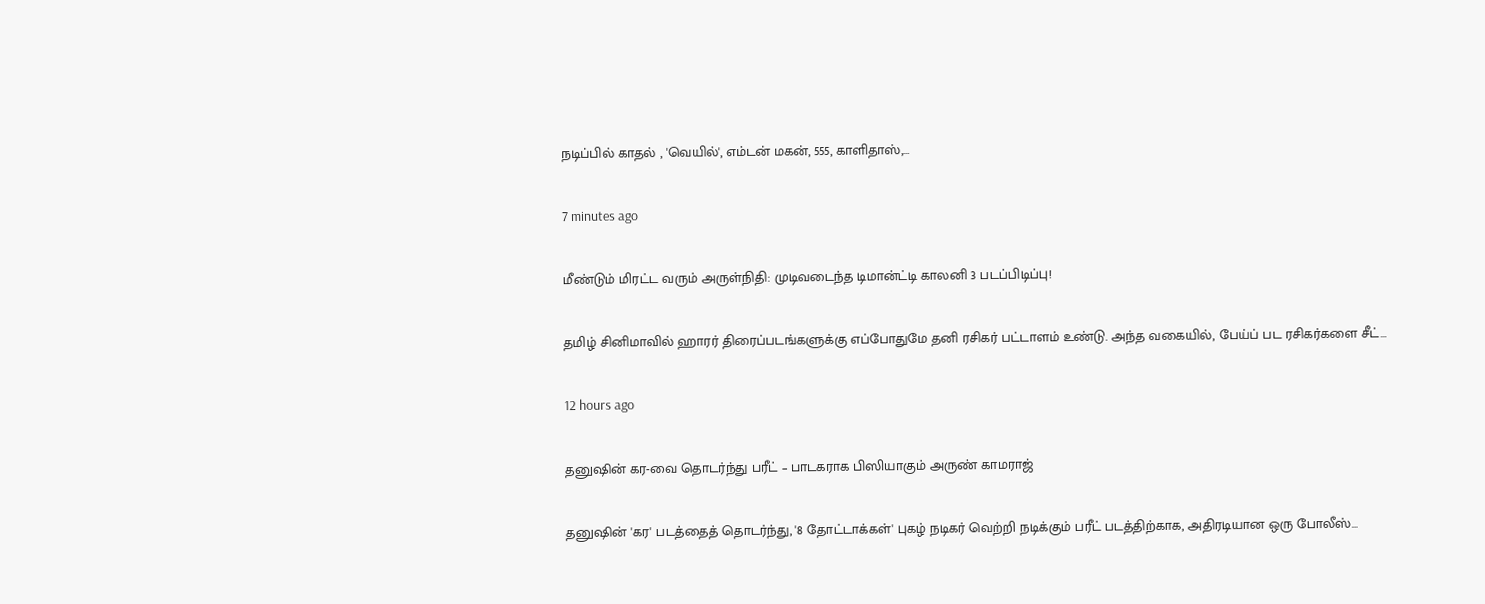நடிப்பில் காதல் , 'வெயில்', எம்டன் மகன், 555, காளிதாஸ்,…

7 minutes ago

மீண்டும் மிரட்ட வரும் அருள்நிதி: முடிவடைந்த டிமான்ட்டி காலனி 3 படப்பிடிப்பு!

தமிழ் சினிமாவில் ஹாரர் திரைப்படங்களுக்கு எப்போதுமே தனி ரசிகர் பட்டாளம் உண்டு. அந்த வகையில், பேய்ப் பட ரசிகர்களை சீட்…

12 hours ago

தனுஷின் கர-வை தொடர்ந்து பரீட் – பாடகராக பிஸியாகும் அருண் காமராஜ்

தனுஷின் 'கர' படத்தைத் தொடர்ந்து, '8 தோட்டாக்கள்' புகழ் நடிகர் வெற்றி நடிக்கும் பரீட் படத்திற்காக, அதிரடியான ஒரு போலீஸ்…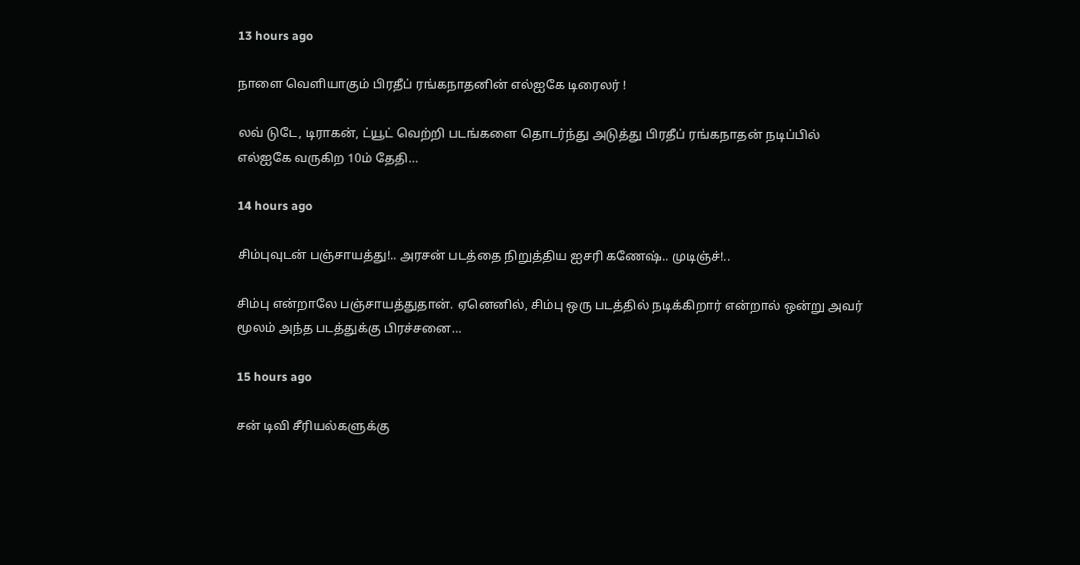13 hours ago

நாளை வெளியாகும் பிரதீப் ரங்கநாதனின் எல்ஐகே டிரைலர் !

லவ் டுடே, டிராகன், ட்யூட் வெற்றி படங்களை தொடர்ந்து அடுத்து பிரதீப் ரங்கநாதன் நடிப்பில் எல்ஐகே வருகிற 10ம் தேதி…

14 hours ago

சிம்புவுடன் பஞ்சாயத்து!.. அரசன் படத்தை நிறுத்திய ஐசரி கணேஷ்.. முடிஞ்ச்!..

சிம்பு என்றாலே பஞ்சாயத்துதான். ஏனெனில், சிம்பு ஒரு படத்தில் நடிக்கிறார் என்றால் ஒன்று அவர் மூலம் அந்த படத்துக்கு பிரச்சனை…

15 hours ago

சன் டிவி சீரியல்களுக்கு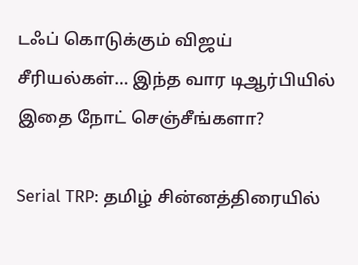டஃப் கொடுக்கும் விஜய் சீரியல்கள்… இந்த வார டிஆர்பியில் இதை நோட் செஞ்சீங்களா?

Serial TRP: தமிழ் சின்னத்திரையில்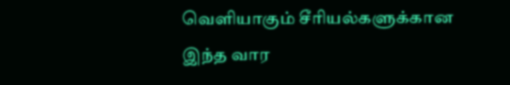வெளியாகும் சீரியல்களுக்கான இந்த வார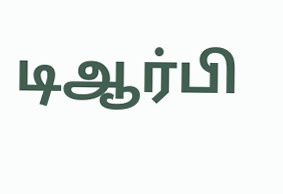டிஆர்பி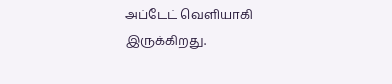அப்டேட் வெளியாகி இருக்கிறது.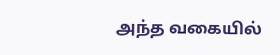அந்த வகையில்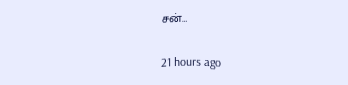சன்…

21 hours ago